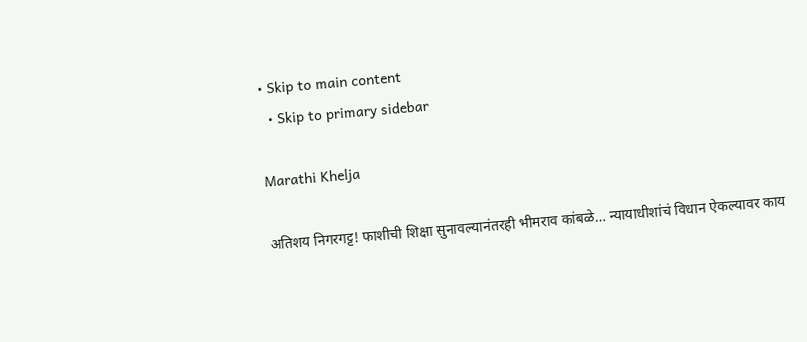• Skip to main content
  • Skip to primary sidebar

Marathi Khelja

अतिशय निगरगट्ट! फाशीची शिक्षा सुनावल्यानंतरही भीमराव कांबळे… न्यायाधीशांचं विधान ऐकल्यावर काय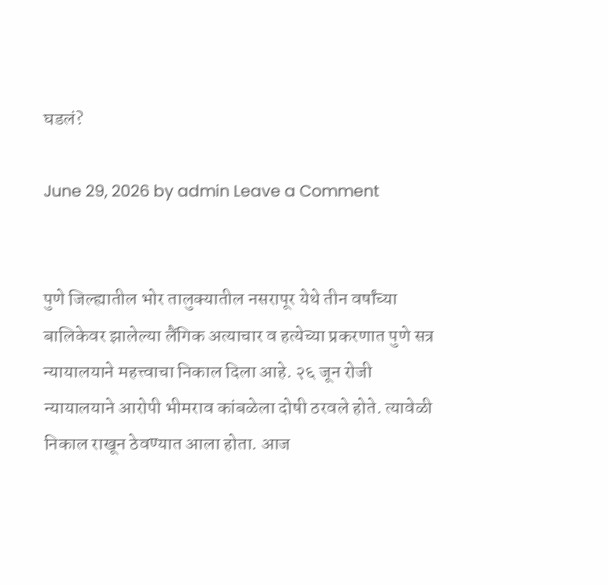घडलं?

June 29, 2026 by admin Leave a Comment


पुणे जिल्ह्यातील भोर तालुक्यातील नसरापूर येथे तीन वर्षांच्या बालिकेवर झालेल्या लैंगिक अत्याचार व हत्येच्या प्रकरणात पुणे सत्र न्यायालयाने महत्त्वाचा निकाल दिला आहे. २६ जून रोजी न्यायालयाने आरोपी भीमराव कांबळेला दोषी ठरवले होते. त्यावेळी निकाल राखून ठेवण्यात आला होता. आज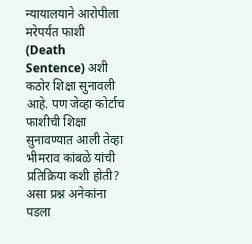न्यायालयाने आरोपीला मरेपर्यंत फाशी (Death Sentence) अशी कठोर शिक्षा सुनावली आहे. पण जेव्हा कोर्टाच फाशीची शिक्षा सुनावण्यात आली तेव्हा भीमराव कांबळे यांची प्रतिक्रिया कशी होती? असा प्रश्न अनेकांना पडला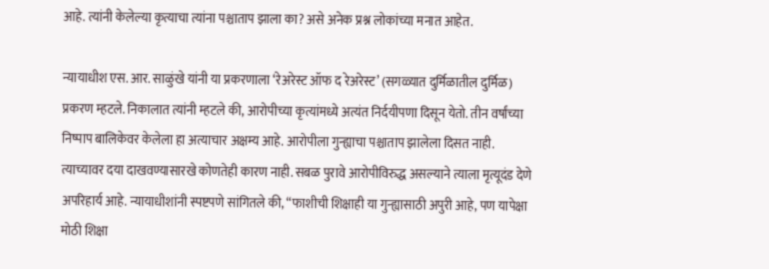आहे. त्यांनी केलेल्या कृत्याचा त्यांना पश्चाताप झाला का? असे अनेक प्रश्न लोकांच्या मनात आहेत.

न्यायाधीश एस. आर. साळुंखे यांनी या प्रकरणाला ‘रेअरेस्ट ऑफ द रेअरेस्ट’ (सगळ्यात दुर्मिळातील दुर्मिळ) प्रकरण म्हटले. निकालात त्यांनी म्हटले की, आरोपीच्या कृत्यांमध्ये अत्यंत निर्दयीपणा दिसून येतो. तीन वर्षांच्या निष्पाप बालिकेवर केलेला हा अत्याचार अक्षम्य आहे. आरोपीला गुन्ह्याचा पश्चाताप झालेला दिसत नाही. त्याच्यावर दया दाखवण्यासारखे कोणतेही कारण नाही. सबळ पुरावे आरोपीविरुद्ध असल्याने त्याला मृत्यूदंड देणे अपरिहार्य आहे. न्यायाधीशांनी स्पष्टपणे सांगितले की, “फाशीची शिक्षाही या गुन्ह्यासाठी अपुरी आहे, पण यापेक्षा मोठी शिक्षा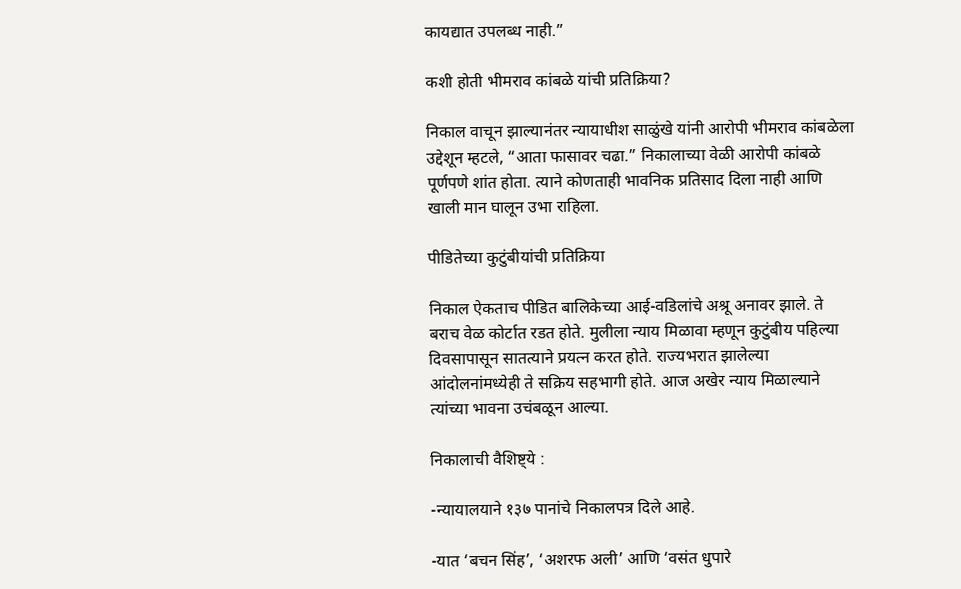कायद्यात उपलब्ध नाही.”

कशी होती भीमराव कांबळे यांची प्रतिक्रिया?

निकाल वाचून झाल्यानंतर न्यायाधीश साळुंखे यांनी आरोपी भीमराव कांबळेला उद्देशून म्हटले, “आता फासावर चढा.” निकालाच्या वेळी आरोपी कांबळे पूर्णपणे शांत होता. त्याने कोणताही भावनिक प्रतिसाद दिला नाही आणि खाली मान घालून उभा राहिला.

पीडितेच्या कुटुंबीयांची प्रतिक्रिया

निकाल ऐकताच पीडित बालिकेच्या आई-वडिलांचे अश्रू अनावर झाले. ते बराच वेळ कोर्टात रडत होते. मुलीला न्याय मिळावा म्हणून कुटुंबीय पहिल्या दिवसापासून सातत्याने प्रयत्न करत होते. राज्यभरात झालेल्या आंदोलनांमध्येही ते सक्रिय सहभागी होते. आज अखेर न्याय मिळाल्याने त्यांच्या भावना उचंबळून आल्या.

निकालाची वैशिष्ट्ये :

-न्यायालयाने १३७ पानांचे निकालपत्र दिले आहे.

-यात ‘बचन सिंह’, ‘अशरफ अली’ आणि ‘वसंत धुपारे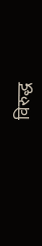विरुद्ध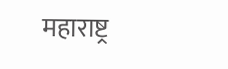महाराष्ट्र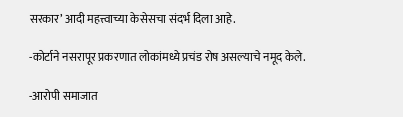सरकार’ आदी महत्त्वाच्या केसेसचा संदर्भ दिला आहे.

-कोर्टाने नसरापूर प्रकरणात लोकांमध्ये प्रचंड रोष असल्याचे नमूद केले.

-आरोपी समाजात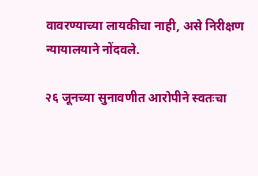वावरण्याच्या लायकीचा नाही, असे निरीक्षण न्यायालयाने नोंदवले.

२६ जूनच्या सुनावणीत आरोपीने स्वतःचा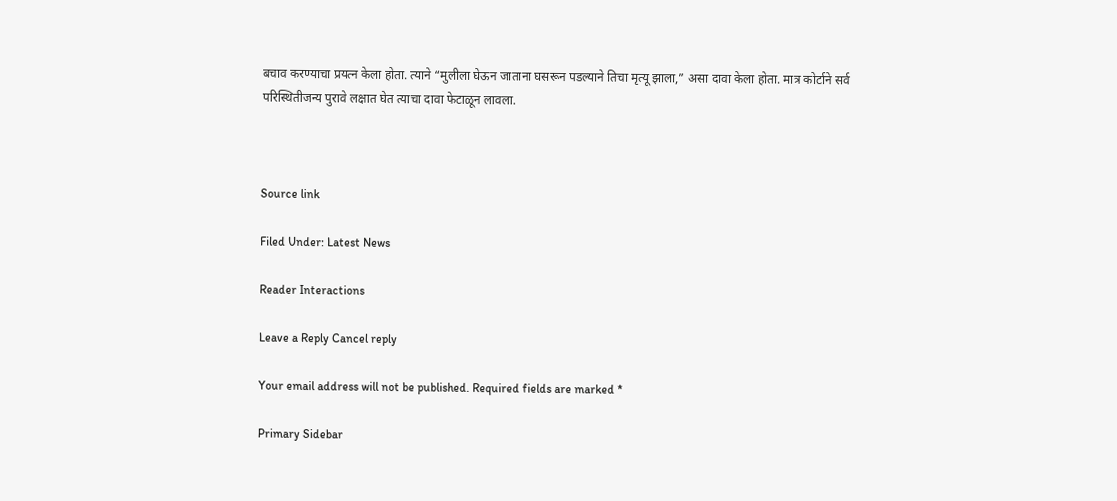बचाव करण्याचा प्रयत्न केला होता. त्याने “मुलीला घेऊन जाताना घसरून पडल्याने तिचा मृत्यू झाला,” असा दावा केला होता. मात्र कोर्टाने सर्व परिस्थितीजन्य पुरावे लक्षात घेत त्याचा दावा फेटाळून लावला.



Source link

Filed Under: Latest News

Reader Interactions

Leave a Reply Cancel reply

Your email address will not be published. Required fields are marked *

Primary Sidebar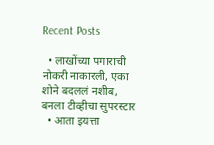Recent Posts

  • लाखोंच्या पगाराची नोकरी नाकारली, एका शोने बदललं नशीब, बनला टीव्हीचा सुपरस्टार
  • आता इयत्ता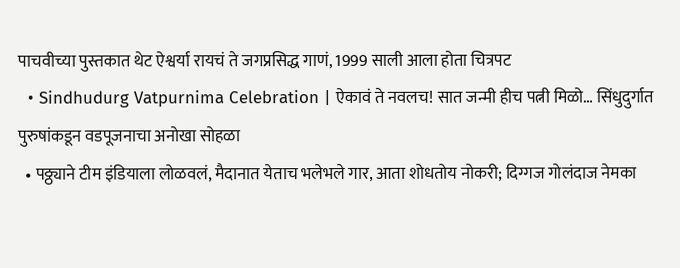पाचवीच्या पुस्तकात थेट ऐश्वर्या रायचं ते जगप्रसिद्ध गाणं, 1999 साली आला होता चित्रपट
  • Sindhudurg Vatpurnima Celebration | ऐकावं ते नवलच! सात जन्मी हीच पत्नी मिळो… सिंधुदुर्गात पुरुषांकडून वडपूजनाचा अनोखा सोहळा
  • पठ्ठ्याने टीम इंडियाला लोळवलं, मैदानात येताच भलेभले गार, आता शोधतोय नोकरी; दिग्गज गोलंदाज नेमका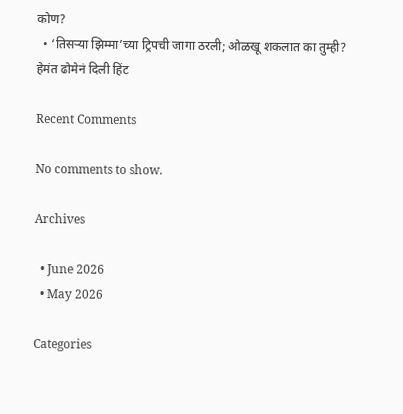कोण?
  • ‘तिसऱ्या झिम्मा’च्या ट्रिपची जागा ठरली; ओळखू शकलात का तुम्ही? हेमंत ढोमेनं दिली हिंट

Recent Comments

No comments to show.

Archives

  • June 2026
  • May 2026

Categories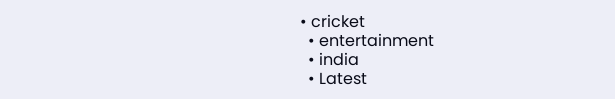• cricket
  • entertainment
  • india
  • Latest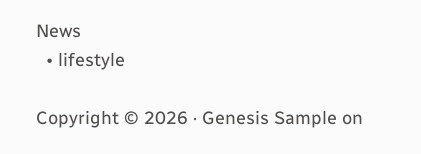News
  • lifestyle

Copyright © 2026 · Genesis Sample on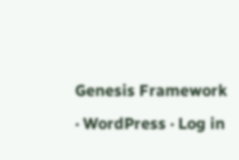Genesis Framework · WordPress · Log in